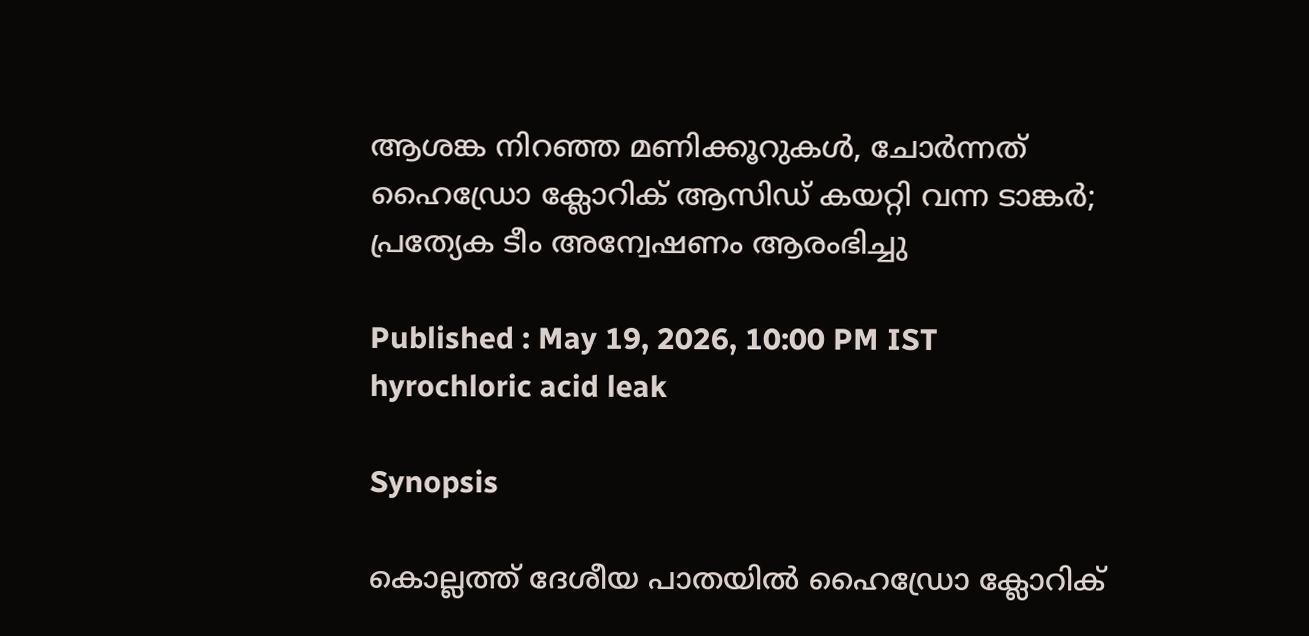ആശങ്ക നിറഞ്ഞ മണിക്കൂറുകൾ, ചോർന്നത് ഹൈഡ്രോ ക്ലോറിക് ആസിഡ് കയറ്റി വന്ന ടാങ്കർ; പ്രത്യേക ടീം അന്വേഷണം ആരംഭിച്ചു

Published : May 19, 2026, 10:00 PM IST
hyrochloric acid leak

Synopsis

കൊല്ലത്ത് ദേശീയ പാതയിൽ ഹൈഡ്രോ ക്ലോറിക്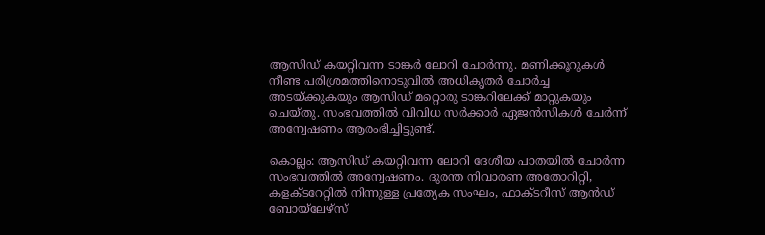ആസിഡ് കയറ്റിവന്ന ടാങ്കർ ലോറി ചോർന്നു. മണിക്കൂറുകൾ നീണ്ട പരിശ്രമത്തിനൊടുവിൽ അധികൃതർ ചോർച്ച അടയ്ക്കുകയും ആസിഡ് മറ്റൊരു ടാങ്കറിലേക്ക് മാറ്റുകയും ചെയ്തു. സംഭവത്തിൽ വിവിധ സർക്കാർ ഏജൻസികൾ ചേർന്ന് അന്വേഷണം ആരംഭിച്ചിട്ടുണ്ട്.

കൊല്ലം: ആസിഡ് കയറ്റിവന്ന ലോറി ദേശീയ പാതയിൽ ചോർന്ന സംഭവത്തിൽ അന്വേഷണം. ദുരന്ത നിവാരണ അതോറിറ്റി, കളക്ടറേറ്റിൽ നിന്നുള്ള പ്രത്യേക സംഘം, ഫാക്ടറീസ് ആൻഡ് ബോയ്‌ലേഴ്സ്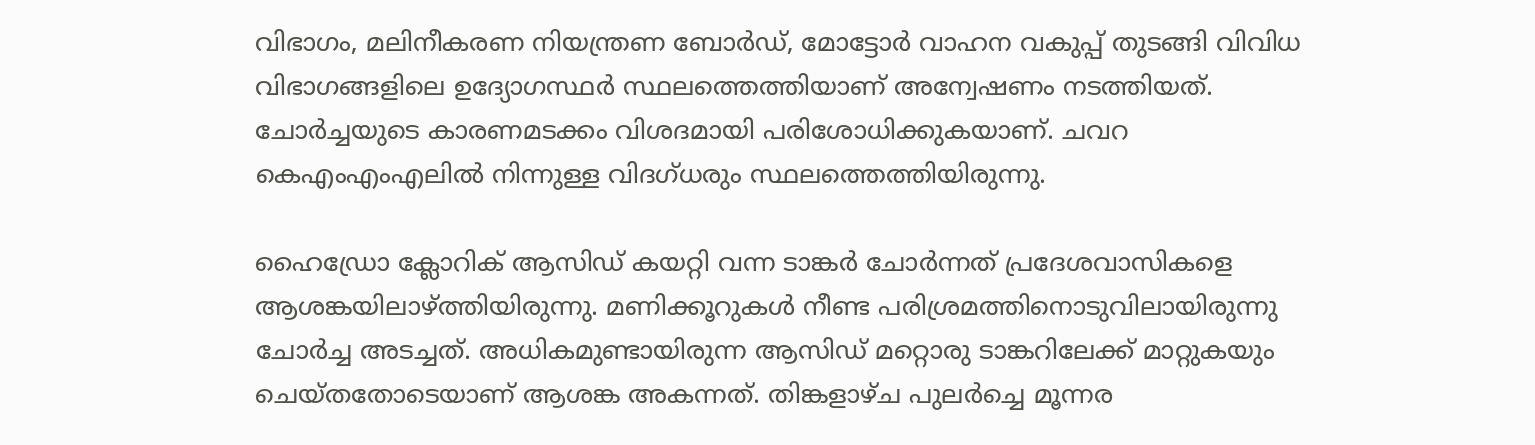വിഭാഗം, മലിനീകരണ നിയന്ത്രണ ബോർഡ്, മോട്ടോർ വാഹന വകുപ്പ് തുടങ്ങി വിവിധ വിഭാഗങ്ങളിലെ ഉദ്യോഗസ്ഥർ സ്ഥലത്തെത്തിയാണ് അന്വേഷണം നടത്തിയത്. ചോർച്ചയുടെ കാരണമടക്കം വിശദമായി പരിശോധിക്കുകയാണ്. ചവറ കെഎംഎംഎലിൽ നിന്നുള്ള വിദഗ്ധരും സ്ഥലത്തെത്തിയിരുന്നു.

ഹൈഡ്രോ ക്ലോറിക് ആസിഡ് കയറ്റി വന്ന ടാങ്കർ ചോർന്നത് പ്രദേശവാസികളെ ആശങ്കയിലാഴ്ത്തിയിരുന്നു. മണിക്കൂറുകൾ നീണ്ട പരിശ്രമത്തിനൊടുവിലായിരുന്നു ചോർച്ച അടച്ചത്. അധികമുണ്ടായിരുന്ന ആസിഡ് മറ്റൊരു ടാങ്കറിലേക്ക് മാറ്റുകയും ചെയ്തതോടെയാണ് ആശങ്ക അകന്നത്. തിങ്കളാഴ്ച പുലർച്ചെ മൂന്നര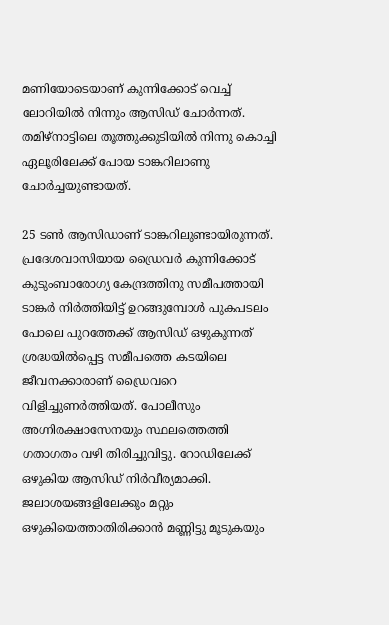മണിയോടെയാണ് കുന്നിക്കോട് വെച്ച് ലോറിയിൽ നിന്നും ആസിഡ് ചോർന്നത്. തമിഴ്‌നാട്ടിലെ തൂത്തുക്കുടിയിൽ നിന്നു കൊച്ചി ഏലൂരിലേക്ക് പോയ ടാങ്കറിലാണു ചോർച്ചയുണ്ടായത്.

25 ടൺ ആസിഡാണ് ടാങ്കറിലുണ്ടായിരുന്നത്. പ്രദേശവാസിയായ ഡ്രൈവർ കുന്നിക്കോട് കുടുംബാരോഗ്യ കേന്ദ്രത്തിനു സമീപത്തായി ടാങ്കർ നിർത്തിയിട്ട് ഉറങ്ങുമ്പോൾ പുകപടലം പോലെ പുറത്തേക്ക് ആസിഡ് ഒഴുകുന്നത് ശ്രദ്ധയിൽപ്പെട്ട സമീപത്തെ കടയിലെ ജീവനക്കാരാണ് ഡ്രൈവറെ വിളിച്ചുണർത്തിയത്. പോലീസും അഗ്നിരക്ഷാസേനയും സ്ഥലത്തെത്തി ഗതാഗതം വഴി തിരിച്ചുവിട്ടു. റോഡിലേക്ക് ഒഴുകിയ ആസിഡ് നിർവീര്യമാക്കി. ജലാശയങ്ങളിലേക്കും മറ്റും ഒഴുകിയെത്താതിരിക്കാൻ മണ്ണിട്ടു മൂടുകയും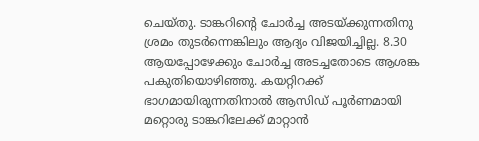ചെയ്തു. ടാങ്കറിന്റെ ചോർച്ച അടയ്ക്കുന്നതിനു ശ്രമം തുടർന്നെങ്കിലും ആദ്യം വിജയിച്ചില്ല. 8.30 ആയപ്പോഴേക്കും ചോർച്ച അടച്ചതോടെ ആശങ്ക പകുതിയൊഴിഞ്ഞു. കയറ്റിറക്ക് ഭാഗമായിരുന്നതിനാൽ ആസിഡ് പൂർണമായി മറ്റൊരു ടാങ്കറിലേക്ക് മാറ്റാൻ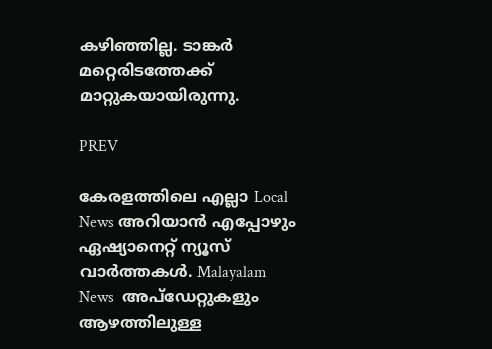കഴിഞ്ഞില്ല. ടാങ്കർ മറ്റെരിടത്തേക്ക് മാറ്റുകയായിരുന്നു.

PREV

കേരളത്തിലെ എല്ലാ Local News അറിയാൻ എപ്പോഴും ഏഷ്യാനെറ്റ് ന്യൂസ് വാർത്തകൾ. Malayalam News  അപ്‌ഡേറ്റുകളും ആഴത്തിലുള്ള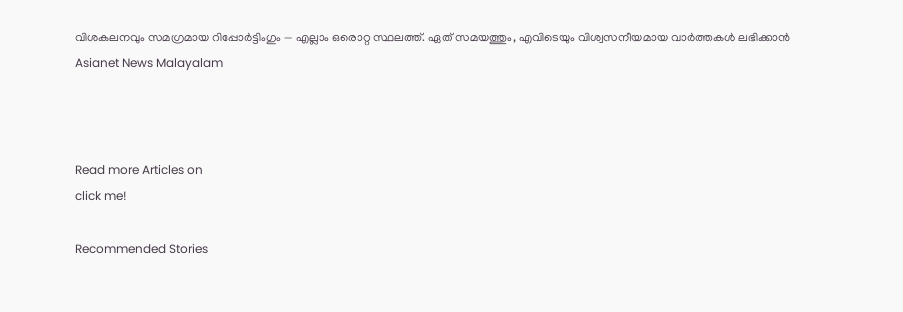വിശകലനവും സമഗ്രമായ റിപ്പോർട്ടിംഗും — എല്ലാം ഒരൊറ്റ സ്ഥലത്ത്. ഏത് സമയത്തും, എവിടെയും വിശ്വസനീയമായ വാർത്തകൾ ലഭിക്കാൻ Asianet News Malayalam



Read more Articles on
click me!

Recommended Stories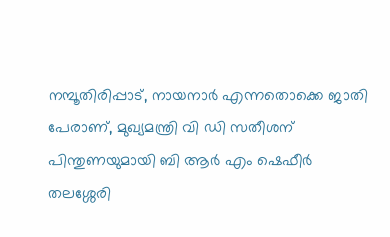നമ്പൂതിരിപ്പാട്, നായനാർ എന്നതൊക്കെ ജാതി പേരാണ്, മുഖ്യമന്ത്രി വി ഡി സതീശന് പിന്തുണയുമായി ബി ആർ എം ഷെഫീർ
തലശ്ശേരി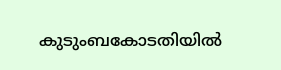കുടുംബകോടതിയിൽ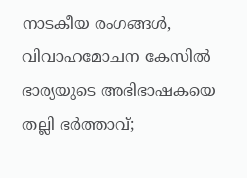നാടകീയ രംഗങ്ങൾ, വിവാഹമോചന കേസിൽ ഭാര്യയുടെ അഭിഭാഷകയെ തല്ലി ഭർത്താവ്;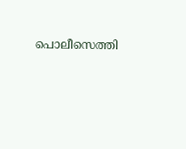പൊലീസെത്തി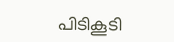പിടികൂടി